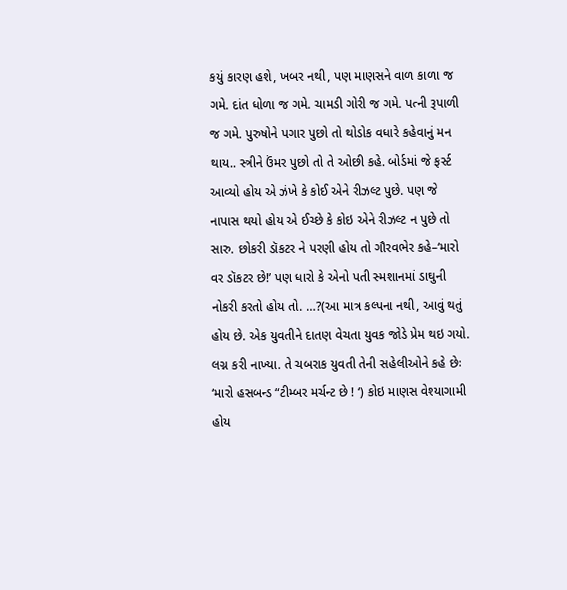કયું કારણ હશે, ખબર નથી, પણ માણસને વાળ કાળા જ ગમે. દાંત ધોળા જ ગમે. ચામડી ગોરી જ ગમે. પત્ની રૂપાળી જ ગમે. પુરુષોને પગાર પુછો તો થોડોક વધારે કહેવાનું મન થાય.. સ્ત્રીને ઉંમર પુછો તો તે ઓછી કહે. બોર્ડમાં જે ફર્સ્ટ આવ્યો હોય એ ઝંખે કે કોઈ એને રીઝલ્ટ પુછે. પણ જે નાપાસ થયો હોય એ ઈચ્છે કે કોઇ એને રીઝલ્ટ ન પુછે તો સારુ. છોકરી ડૉકટર ને પરણી હોય તો ગૌરવભેર કહે–‘મારો વર ડૉકટર છે!’ પણ ધારો કે એનો પતી સ્મશાનમાં ડાઘુની નોકરી કરતો હોય તો. …?(આ માત્ર કલ્પના નથી, આવું થતું હોય છે. એક યુવતીને દાતણ વેચતા યુવક જોડે પ્રેમ થઇ ગયો. લગ્ન કરી નાખ્યા. તે ચબરાક યુવતી તેની સહેલીઓને કહે છેઃ ‘મારો હસબન્ડ “ટીમ્બર મર્ચન્ટ છે ! ‘) કોઇ માણસ વેશ્યાગામી હોય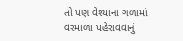તો પણ વેશ્યાના ગળામાં વરમાળા પહેરાવવાનું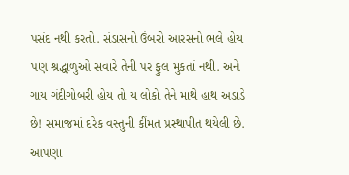પસંદ નથી કરતો. સંડાસનો ઉંબરો આરસનો ભલે હોય પણ શ્રદ્ધાળુઓ સવારે તેની પર ફુલ મુકતાં નથી. અને ગાય ગંદીગોબરી હોય તો ય લોકો તેને માથે હાથ અડાડે છે! સમાજમાં દરેક વસ્તુની કીંમત પ્રસ્થાપીત થયેલી છે. આપણા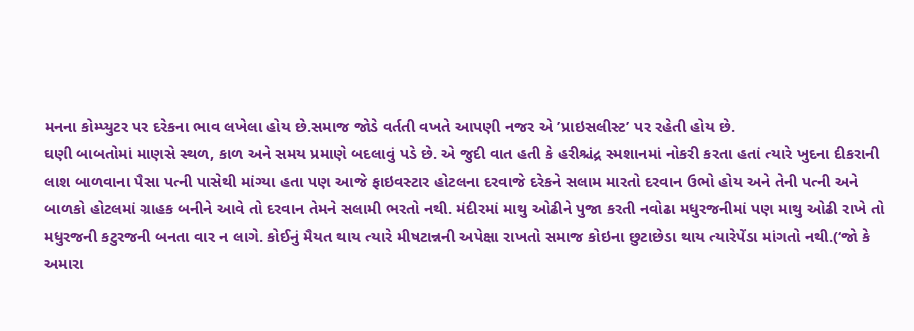મનના કોમ્પ્યુટર પર દરેકના ભાવ લખેલા હોય છે.સમાજ જોડે વર્તતી વખતે આપણી નજર એ ’પ્રાઇસલીસ્ટ’ પર રહેતી હોય છે.
ઘણી બાબતોમાં માણસે સ્થળ, કાળ અને સમય પ્રમાણે બદલાવું પડે છે. એ જુદી વાત હતી કે હરીશ્ચંદ્ર સ્મશાનમાં નોકરી કરતા હતાં ત્યારે ખુદના દીકરાની લાશ બાળવાના પૈસા પત્ની પાસેથી માંગ્યા હતા પણ આજે ફાઇવસ્ટાર હોટલના દરવાજે દરેકને સલામ મારતો દરવાન ઉભો હોય અને તેની પત્ની અને બાળકો હોટલમાં ગ્રાહક બનીને આવે તો દરવાન તેમને સલામી ભરતો નથી. મંદીરમાં માથુ ઓઢીને પુજા કરતી નવોઢા મધુરજનીમાં પણ માથુ ઓઢી રાખે તો મધુરજની કટુરજની બનતા વાર ન લાગે. કોઈનું મૈયત થાય ત્યારે મીષટાન્નની અપેક્ષા રાખતો સમાજ કોઇના છુટાછેડા થાય ત્યારેપેંડા માંગતો નથી.(‘જો કે અમારા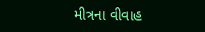મીત્રના વીવાહ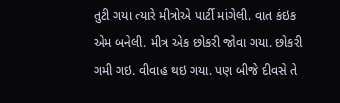તુટી ગયા ત્યારે મીત્રોએ પાર્ટી માંગેલી. વાત કંઇક એમ બનેલી. મીત્ર એક છોકરી જોવા ગયા. છોકરી ગમી ગઇ. વીવાહ થઇ ગયા. પણ બીજે દીવસે તે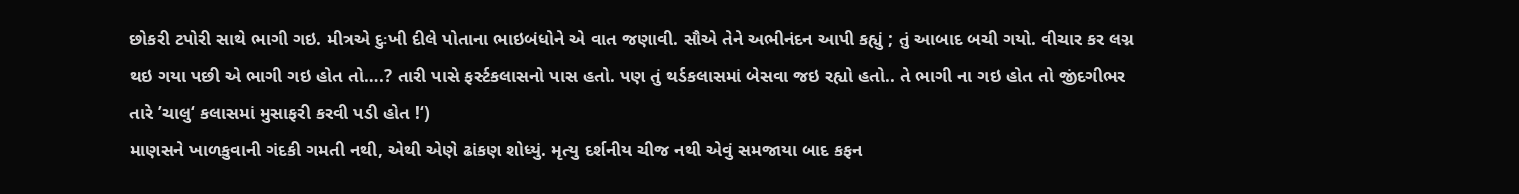છોકરી ટપોરી સાથે ભાગી ગઇ. મીત્રએ દુઃખી દીલે પોતાના ભાઇબંધોને એ વાત જણાવી. સૌએ તેને અભીનંદન આપી કહ્યું ; તું આબાદ બચી ગયો. વીચાર કર લગ્ન થઇ ગયા પછી એ ભાગી ગઇ હોત તો….? તારી પાસે ફર્સ્ટકલાસનો પાસ હતો. પણ તું થર્ડકલાસમાં બેસવા જઇ રહ્યો હતો.. તે ભાગી ના ગઇ હોત તો જીંદગીભર તારે ’ચાલુ‘ કલાસમાં મુસાફરી કરવી પડી હોત !‘)
માણસને ખાળકુવાની ગંદકી ગમતી નથી, એથી એણે ઢાંકણ શોધ્યું. મૃત્યુ દર્શનીય ચીજ નથી એવું સમજાયા બાદ કફન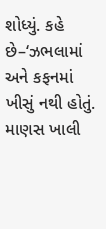શોધ્યું. કહે છે–‘ઝભલામાં અને કફનમાં ખીસું નથી હોતું. માણસ ખાલી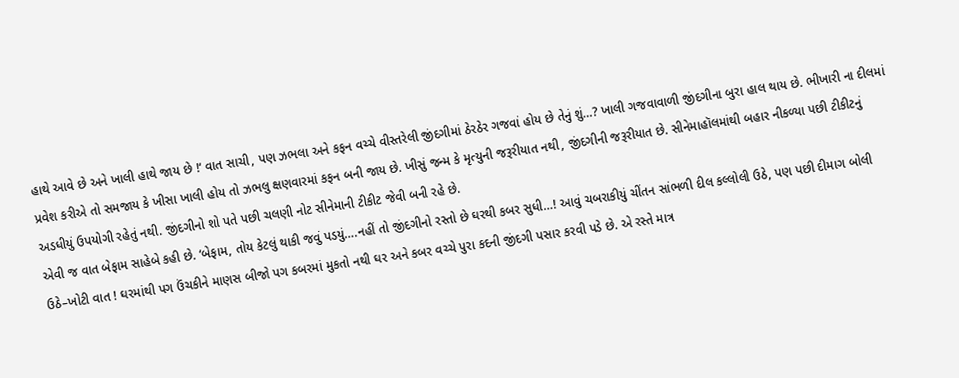હાથે આવે છે અને ખાલી હાથે જાય છે !‘ વાત સાચી, પણ ઝભલા અને કફન વચ્ચે વીસ્તરેલી જીંદગીમાં ઠેરઠેર ગજવાં હોય છે તેનું શું…? ખાલી ગજવાવાળી જીંદગીના બુરા હાલ થાય છે. ભીખારી ના દીલમાં પ્રવેશ કરીએ તો સમજાય કે ખીસા ખાલી હોય તો ઝભલુ ક્ષણવારમાં કફન બની જાય છે. ખીસું જન્મ કે મૃત્યુની જરૂરીયાત નથી, જીંદગીની જરૂરીયાત છે. સીનેમાહૉલમાંથી બહાર નીકળ્યા પછી ટીકીટનું અડધીયું ઉપયોગી રહેતું નથી. જીંદગીનો શો પતે પછી ચલણી નોટ સીનેમાની ટીકીટ જેવી બની રહે છે.
એવી જ વાત બેફામ સાહેબે કહી છે. ‘બેફામ, તોય કેટલું થાકી જવું પડયું….નહીં તો જીંદગીનો રસ્તો છે ઘરથી કબર સુધી…! આવું ચબરાકીયું ચીંતન સાંભળી દીલ કલ્લોલી ઉઠે, પણ પછી દીમાગ બોલી ઉઠે–ખોટી વાત ! ઘરમાંથી પગ ઉંચકીને માણસ બીજો પગ કબરમાં મુકતો નથી ઘર અને કબર વચ્ચે પુરા કદની જીંદગી પસાર કરવી પડે છે. એ રસ્તે માત્ર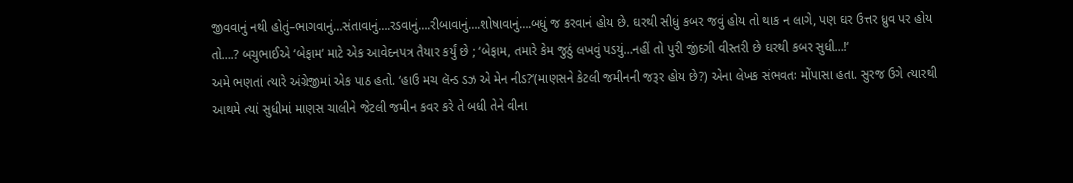જીવવાનું નથી હોતું–ભાગવાનું…સંતાવાનું….રડવાનું….રીબાવાનું….શોષાવાનું….બધું જ કરવાનં હોય છે. ઘરથી સીધું કબર જવું હોય તો થાક ન લાગે, પણ ઘર ઉત્તર ધ્રુવ પર હોય તો….? બચુભાઈએ ‘બેફામ‘ માટે એક આવેદનપત્ર તૈયાર કર્યું છે ; ‘બેફામ, તમારે કેમ જુઠું લખવું પડયું…નહીં તો પુરી જીંદગી વીસ્તરી છે ઘરથી કબર સુધી…!‘
અમે ભણતાં ત્યારે અંગ્રેજીમાં એક પાઠ હતો. ‘હાઉ મચ લૅન્ડ ડઝ એ મેન નીડ?‘(માણસને કેટલી જમીનની જરૂર હોય છે?) એના લેખક સંભવતઃ મોંપાસા હતા. સુરજ ઉગે ત્યારથી આથમે ત્યાં સુધીમાં માણસ ચાલીને જેટલી જમીન કવર કરે તે બધી તેને વીના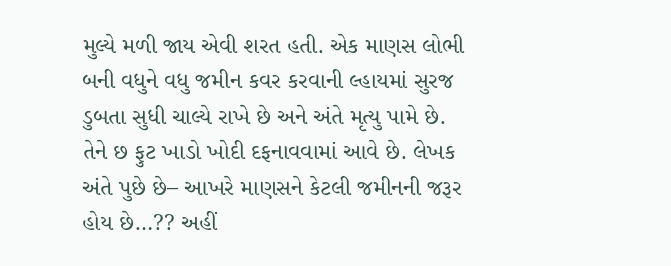મુલ્યે મળી જાય એવી શરત હતી. એક માણસ લોભી બની વધુને વધુ જમીન કવર કરવાની લ્હાયમાં સુરજ ડુબતા સુધી ચાલ્યે રાખે છે અને અંતે મૃત્યુ પામે છે. તેને છ ફુટ ખાડો ખોદી દફનાવવામાં આવે છે. લેખક અંતે પુછે છે– આખરે માણસને કેટલી જમીનની જરૂર હોય છે…?? અહીં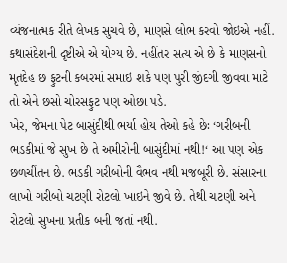વ્યંજનાત્મક રીતે લેખક સુચવે છે, માણસે લોભ કરવો જોઇએ નહીં. કથાસંદેશની દૃષ્ટીએ એ યોગ્ય છે. નહીંતર સત્ય એ છે કે માણસનો મૃતદેહ છ ફુટની કબરમાં સમાઇ શકે પણ પુરી જીંદગી જીવવા માટે તો એને છસો ચોરસફુટ પણ ઓછા પડે.
ખેર, જેમના પેટ બાસુંદીથી ભર્યા હોય તેઓ કહે છેઃ ‘ગરીબની ભડકીમાં જે સુખ છે તે અમીરોની બાસુંદીમાં નથી!‘ આ પણ એક છળચીંતન છે. ભડકી ગરીબોની વૈભવ નથી મજબૂરી છે. સંસારના લાખો ગરીબો ચટણી રોટલો ખાઇને જીવે છે. તેથી ચટણી અને રોટલો સુખના પ્રતીક બની જતાં નથી.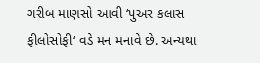ગરીબ માણસો આવી ‘પુઅર કલાસ ફીલોસોફી‘ વડે મન મનાવે છે. અન્યથા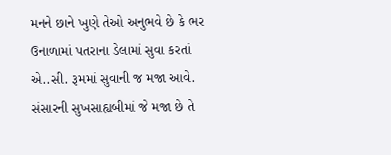મનને છાને ખુણે તેઓ અનુભવે છે કે ભર ઉનાળામાં પતરાના ડેલામાં સુવા કરતાં એ..સી. રૂમમાં સુવાની જ મજા આવે. સંસારની સુખસાહ્યબીમાં જે મજા છે તે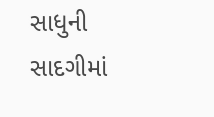સાધુની સાદગીમાં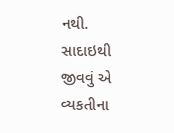નથી. સાદાઇથી જીવવું એ વ્યકતીના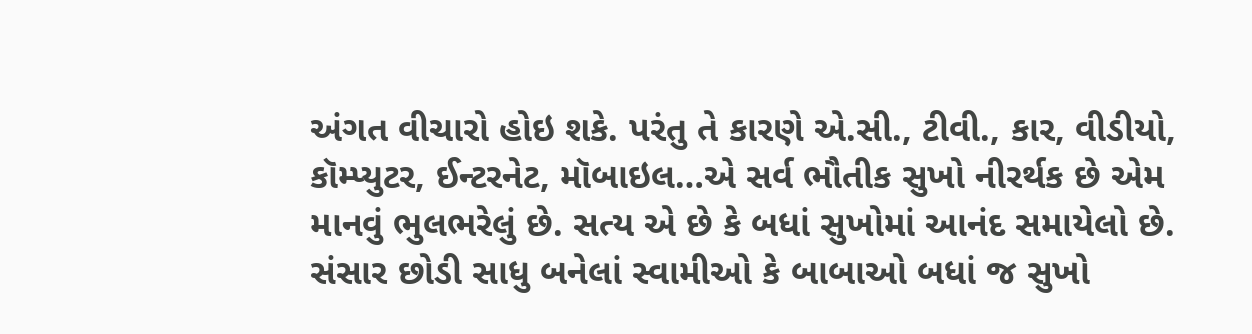અંગત વીચારો હોઇ શકે. પરંતુ તે કારણે એ.સી., ટીવી., કાર, વીડીયો, કૉમ્પ્યુટર, ઈન્ટરનેટ, મૉબાઇલ…એ સર્વ ભૌતીક સુખો નીરર્થક છે એમ માનવું ભુલભરેલું છે. સત્ય એ છે કે બધાં સુખોમાં આનંદ સમાયેલો છે. સંસાર છોડી સાધુ બનેલાં સ્વામીઓ કે બાબાઓ બધાં જ સુખો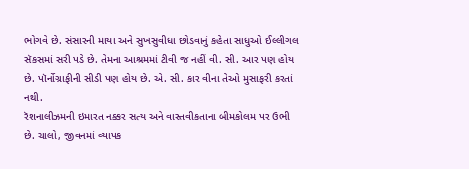ભોગવે છે. સંસારની માયા અને સુખસુવીધા છોડવાનું કહેતા સાધુઓ ઈલ્લીગલ સૅકસમાં સરી પડે છે. તેમના આશ્રમમાં ટીવી જ નહીં વી. સી. આર પણ હોય છે. પૉર્નોગ્રાફીની સીડી પણ હોય છે. એ. સી. કાર વીના તેઓ મુસાફરી કરતાં નથી.
રૅશનાલીઝમની ઇમારત નક્કર સત્ય અને વાસ્તવીકતાના બીમકોલમ પર ઉભી છે. ચાલો, જીવનમાં વ્યાપક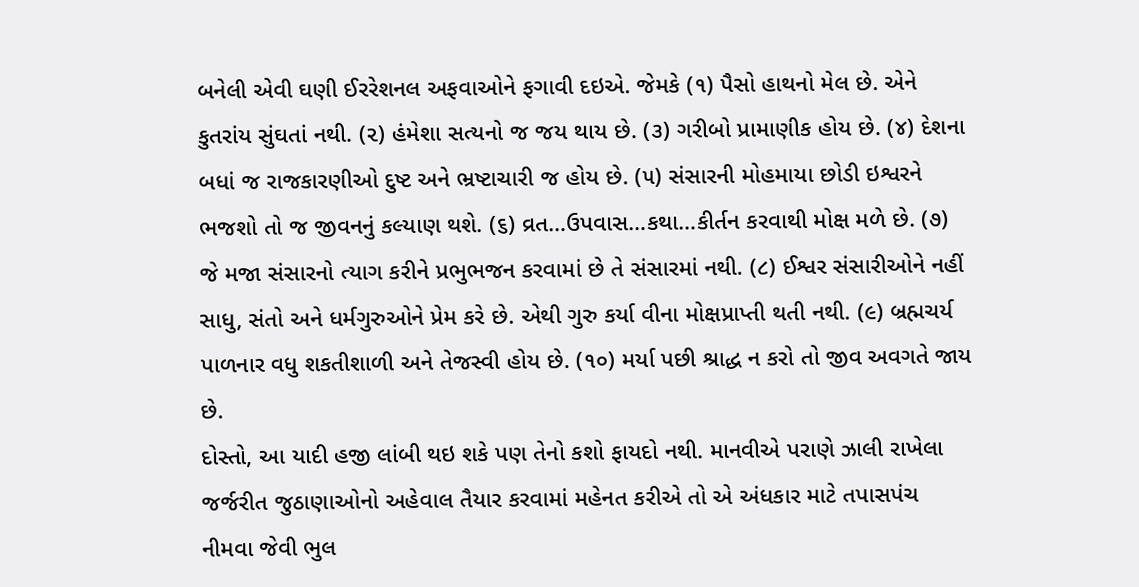બનેલી એવી ઘણી ઈરરેશનલ અફવાઓને ફગાવી દઇએ. જેમકે (૧) પૈસો હાથનો મેલ છે. એને કુતરાંય સુંઘતાં નથી. (૨) હંમેશા સત્યનો જ જય થાય છે. (૩) ગરીબો પ્રામાણીક હોય છે. (૪) દેશના બધાં જ રાજકારણીઓ દુષ્ટ અને ભ્રષ્ટાચારી જ હોય છે. (૫) સંસારની મોહમાયા છોડી ઇશ્વરને ભજશો તો જ જીવનનું કલ્યાણ થશે. (૬) વ્રત…ઉપવાસ…કથા…કીર્તન કરવાથી મોક્ષ મળે છે. (૭) જે મજા સંસારનો ત્યાગ કરીને પ્રભુભજન કરવામાં છે તે સંસારમાં નથી. (૮) ઈશ્વર સંસારીઓને નહીં સાધુ, સંતો અને ધર્મગુરુઓને પ્રેમ કરે છે. એથી ગુરુ કર્યા વીના મોક્ષપ્રાપ્તી થતી નથી. (૯) બ્રહ્મચર્ય પાળનાર વધુ શકતીશાળી અને તેજસ્વી હોય છે. (૧૦) મર્યા પછી શ્રાદ્ધ ન કરો તો જીવ અવગતે જાય છે.
દોસ્તો, આ યાદી હજી લાંબી થઇ શકે પણ તેનો કશો ફાયદો નથી. માનવીએ પરાણે ઝાલી રાખેલા જર્જરીત જુઠાણાઓનો અહેવાલ તૈયાર કરવામાં મહેનત કરીએ તો એ અંધકાર માટે તપાસપંચ નીમવા જેવી ભુલ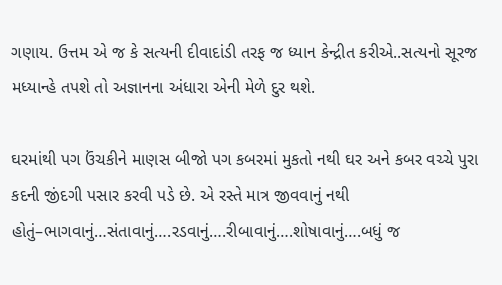ગણાય. ઉત્તમ એ જ કે સત્યની દીવાદાંડી તરફ જ ધ્યાન કેન્દ્રીત કરીએ..સત્યનો સૂરજ મધ્યાન્હે તપશે તો અજ્ઞાનના અંધારા એની મેળે દુર થશે.

ઘરમાંથી પગ ઉંચકીને માણસ બીજો પગ કબરમાં મુકતો નથી ઘર અને કબર વચ્ચે પુરા કદની જીંદગી પસાર કરવી પડે છે. એ રસ્તે માત્ર જીવવાનું નથી હોતું–ભાગવાનું…સંતાવાનું….રડવાનું….રીબાવાનું….શોષાવાનું….બધું જ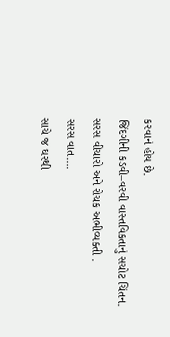કરવાનં હોય છે.
જિંદગીની કડવી–વરવી વાસ્તવિકતાનું સચોટ ચિંતન.
સરસ વીચારો અને રોચક અભીવ્યક્તી .
સરસ વાત….
સાચે જ ઘરથી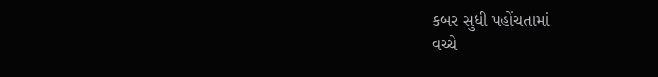કબર સુધી પહોંચતામાં
વચ્ચે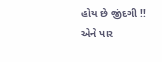હોય છે જીંદગી !!
એને પાર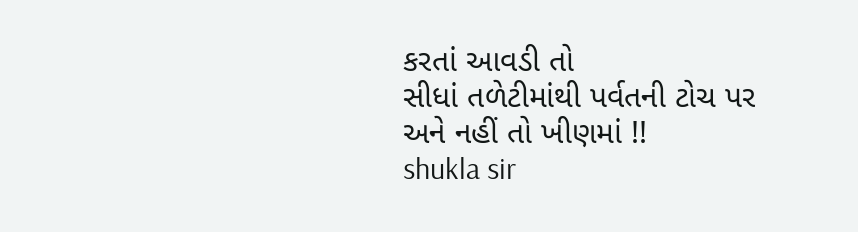કરતાં આવડી તો
સીધાં તળેટીમાંથી પર્વતની ટોચ પર અને નહીં તો ખીણમાં !!
shukla sir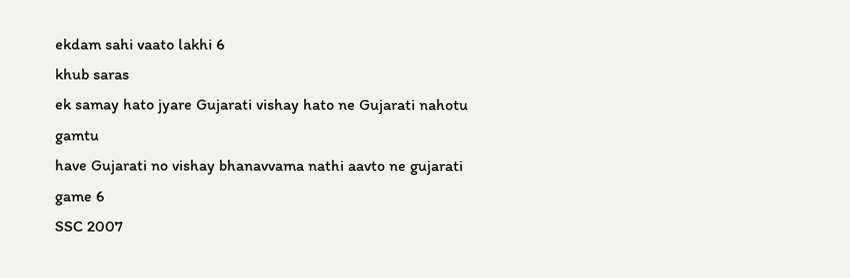ekdam sahi vaato lakhi 6
khub saras
ek samay hato jyare Gujarati vishay hato ne Gujarati nahotu gamtu
have Gujarati no vishay bhanavvama nathi aavto ne gujarati game 6
SSC 2007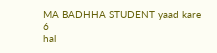MA BADHHA STUDENT yaad kare 6
hal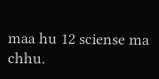maa hu 12 sciense ma chhu.